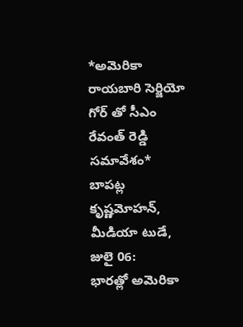*అమెరికా రాయబారి సెర్జియో గోర్ తో సీఎం రేవంత్ రెడ్డి సమావేశం*
బాపట్ల కృష్ణమోహన్, మీడియా టుడే, జులై 06:
భారత్లో అమెరికా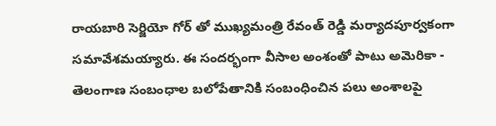రాయబారి సెర్జియో గోర్ తో ముఖ్యమంత్రి రేవంత్ రెడ్డి మర్యాదపూర్వకంగా సమావేశమయ్యారు. ఈ సందర్భంగా వీసాల అంశంతో పాటు అమెరికా - తెలంగాణ సంబంధాల బలోపేతానికి సంబంధించిన పలు అంశాలపై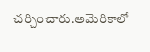చర్చించారు.అమెరికాలో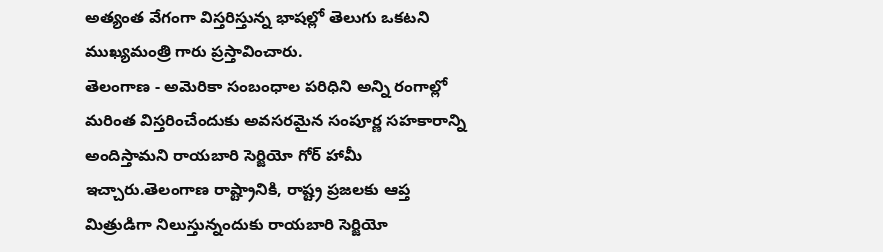అత్యంత వేగంగా విస్తరిస్తున్న భాషల్లో తెలుగు ఒకటని ముఖ్యమంత్రి గారు ప్రస్తావించారు.
తెలంగాణ - అమెరికా సంబంధాల పరిధిని అన్ని రంగాల్లో మరింత విస్తరించేందుకు అవసరమైన సంపూర్ణ సహకారాన్ని అందిస్తామని రాయబారి సెర్జియో గోర్ హామీ ఇచ్చారు.తెలంగాణ రాష్ట్రానికి, రాష్ట్ర ప్రజలకు ఆప్త మిత్రుడిగా నిలుస్తున్నందుకు రాయబారి సెర్జియో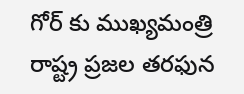గోర్ కు ముఖ్యమంత్రి రాష్ట్ర ప్రజల తరఫున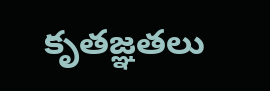కృతజ్ఞతలు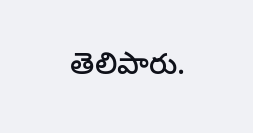తెలిపారు.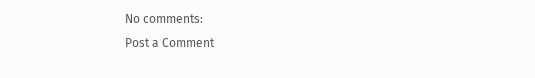No comments:
Post a Comment